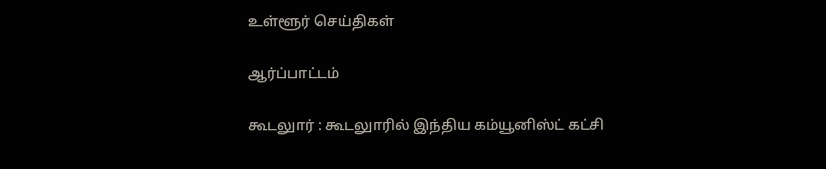உள்ளூர் செய்திகள்

ஆர்ப்பாட்டம்

கூடலுார் : கூடலுாரில் இந்திய கம்யூனிஸ்ட் கட்சி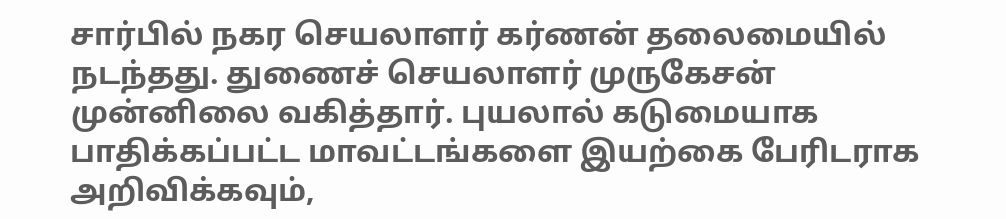சார்பில் நகர செயலாளர் கர்ணன் தலைமையில் நடந்தது. துணைச் செயலாளர் முருகேசன் முன்னிலை வகித்தார். புயலால் கடுமையாக பாதிக்கப்பட்ட மாவட்டங்களை இயற்கை பேரிடராக அறிவிக்கவும்,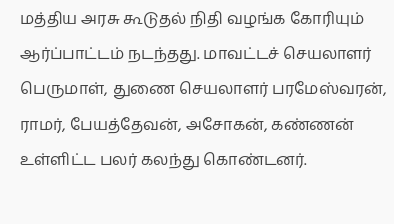மத்திய அரசு கூடுதல் நிதி வழங்க கோரியும் ஆர்ப்பாட்டம் நடந்தது. மாவட்டச் செயலாளர் பெருமாள், துணை செயலாளர் பரமேஸ்வரன், ராமர், பேயத்தேவன், அசோகன், கண்ணன் உள்ளிட்ட பலர் கலந்து கொண்டனர்.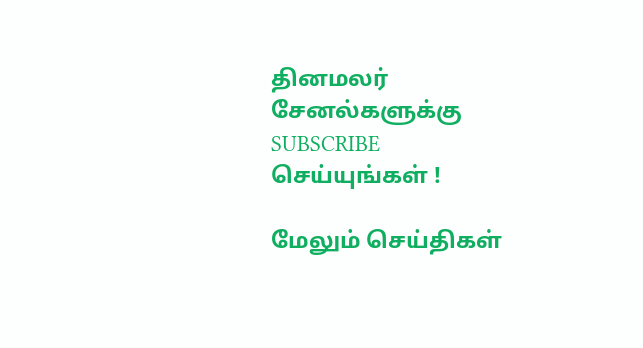தினமலர் சேனல்களுக்கு SUBSCRIBE செய்யுங்கள் !

மேலும் செய்திகள்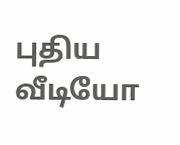புதிய வீடியோ